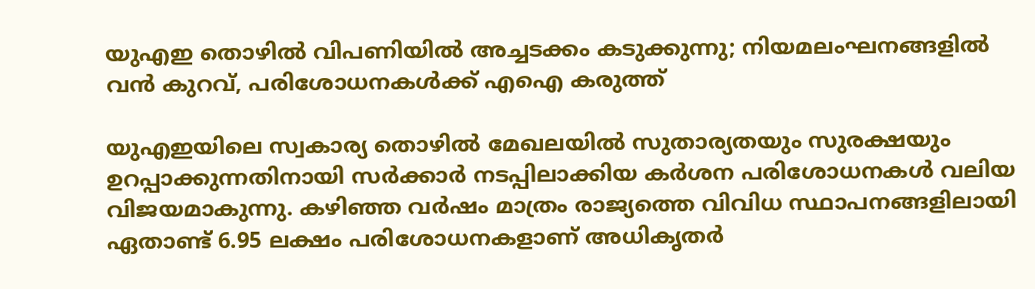യുഎഇ തൊഴിൽ വിപണിയിൽ അച്ചടക്കം കടുക്കുന്നു; നിയമലംഘനങ്ങളിൽ വൻ കുറവ്, പരിശോധനകൾക്ക് എഐ കരുത്ത്

യുഎഇയിലെ സ്വകാര്യ തൊഴിൽ മേഖലയിൽ സുതാര്യതയും സുരക്ഷയും ഉറപ്പാക്കുന്നതിനായി സർക്കാർ നടപ്പിലാക്കിയ കർശന പരിശോധനകൾ വലിയ വിജയമാകുന്നു. കഴിഞ്ഞ വർഷം മാത്രം രാജ്യത്തെ വിവിധ സ്ഥാപനങ്ങളിലായി ഏതാണ്ട് 6.95 ലക്ഷം പരിശോധനകളാണ് അധികൃതർ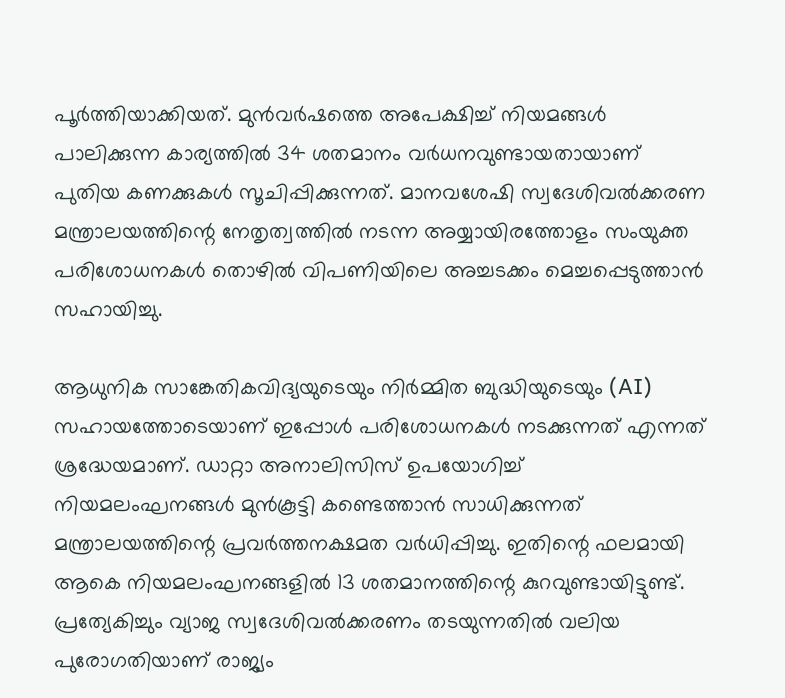പൂർത്തിയാക്കിയത്. മുൻവർഷത്തെ അപേക്ഷിച്ച് നിയമങ്ങൾ പാലിക്കുന്ന കാര്യത്തിൽ 34 ശതമാനം വർധനവുണ്ടായതായാണ് പുതിയ കണക്കുകൾ സൂചിപ്പിക്കുന്നത്. മാനവശേഷി സ്വദേശിവൽക്കരണ മന്ത്രാലയത്തിന്റെ നേതൃത്വത്തിൽ നടന്ന അയ്യായിരത്തോളം സംയുക്ത പരിശോധനകൾ തൊഴിൽ വിപണിയിലെ അച്ചടക്കം മെച്ചപ്പെടുത്താൻ സഹായിച്ചു.

ആധുനിക സാങ്കേതികവിദ്യയുടെയും നിർമ്മിത ബുദ്ധിയുടെയും (AI) സഹായത്തോടെയാണ് ഇപ്പോൾ പരിശോധനകൾ നടക്കുന്നത് എന്നത് ശ്രദ്ധേയമാണ്. ഡാറ്റാ അനാലിസിസ് ഉപയോഗിച്ച് നിയമലംഘനങ്ങൾ മുൻകൂട്ടി കണ്ടെത്താൻ സാധിക്കുന്നത് മന്ത്രാലയത്തിന്റെ പ്രവർത്തനക്ഷമത വർധിപ്പിച്ചു. ഇതിന്റെ ഫലമായി ആകെ നിയമലംഘനങ്ങളിൽ 13 ശതമാനത്തിന്റെ കുറവുണ്ടായിട്ടുണ്ട്. പ്രത്യേകിച്ചും വ്യാജ സ്വദേശിവൽക്കരണം തടയുന്നതിൽ വലിയ പുരോഗതിയാണ് രാജ്യം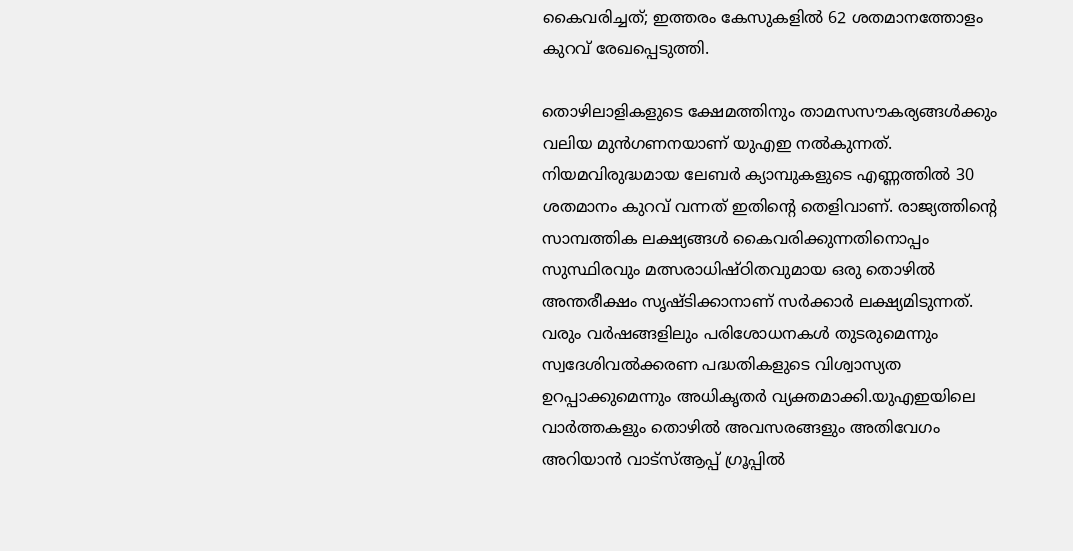കൈവരിച്ചത്; ഇത്തരം കേസുകളിൽ 62 ശതമാനത്തോളം കുറവ് രേഖപ്പെടുത്തി.

തൊഴിലാളികളുടെ ക്ഷേമത്തിനും താമസസൗകര്യങ്ങൾക്കും വലിയ മുൻഗണനയാണ് യുഎഇ നൽകുന്നത്. നിയമവിരുദ്ധമായ ലേബർ ക്യാമ്പുകളുടെ എണ്ണത്തിൽ 30 ശതമാനം കുറവ് വന്നത് ഇതിന്റെ തെളിവാണ്. രാജ്യത്തിന്റെ സാമ്പത്തിക ലക്ഷ്യങ്ങൾ കൈവരിക്കുന്നതിനൊപ്പം സുസ്ഥിരവും മത്സരാധിഷ്ഠിതവുമായ ഒരു തൊഴിൽ അന്തരീക്ഷം സൃഷ്ടിക്കാനാണ് സർക്കാർ ലക്ഷ്യമിടുന്നത്. വരും വർഷങ്ങളിലും പരിശോധനകൾ തുടരുമെന്നും സ്വദേശിവൽക്കരണ പദ്ധതികളുടെ വിശ്വാസ്യത ഉറപ്പാക്കുമെന്നും അധികൃതർ വ്യക്തമാക്കി.യുഎഇയിലെ വാർത്തകളും തൊഴിൽ അവസരങ്ങളും അതിവേഗം അറിയാൻ വാട്സ്ആപ്പ് ഗ്രൂപ്പിൽ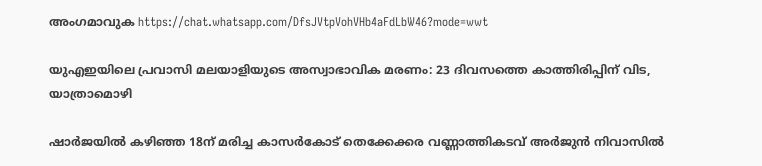അംഗമാവുക https://chat.whatsapp.com/DfsJVtpVohVHb4aFdLbW46?mode=wwt

യുഎഇയിലെ പ്രവാസി മലയാളിയുടെ അസ്വാഭാവിക മരണം: 23 ദിവസത്തെ കാത്തിരിപ്പിന് വിട, യാത്രാമൊഴി

ഷാർജയിൽ കഴിഞ്ഞ 18ന് മരിച്ച കാസർകോട് തെക്കേക്കര വണ്ണാത്തികടവ് അർജുൻ നിവാസിൽ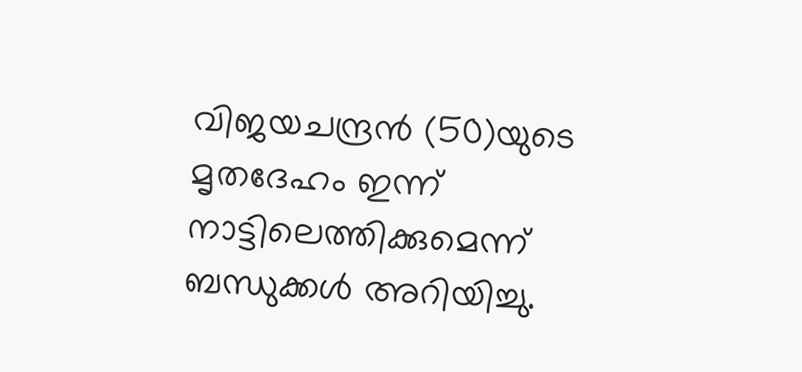വിജയചന്ദ്രൻ (50)യുടെ മൃതദേഹം ഇന്ന് നാട്ടിലെത്തിക്കുമെന്ന് ബന്ധുക്കൾ അറിയിച്ചു.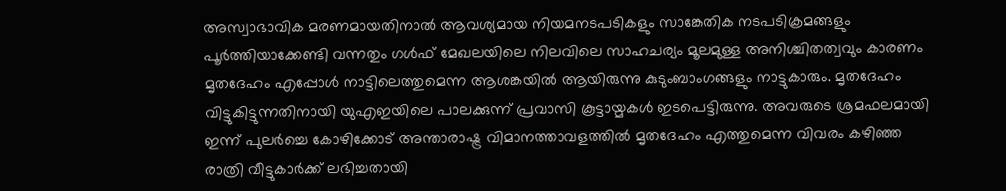അസ്വാഭാവിക മരണമായതിനാൽ ആവശ്യമായ നിയമനടപടികളും സാങ്കേതിക നടപടിക്രമങ്ങളും പൂർത്തിയാക്കേണ്ടി വന്നതും ഗൾഫ് മേഖലയിലെ നിലവിലെ സാഹചര്യം മൂലമുള്ള അനിശ്ചിതത്വവും കാരണം മൃതദേഹം എപ്പോൾ നാട്ടിലെത്തുമെന്ന ആശങ്കയിൽ ആയിരുന്നു കുടുംബാംഗങ്ങളും നാട്ടുകാരും. മൃതദേഹം വിട്ടുകിട്ടുന്നതിനായി യുഎഇയിലെ പാലക്കുന്ന് പ്രവാസി കൂട്ടായ്മകൾ ഇടപെട്ടിരുന്നു. അവരുടെ ശ്രമഫലമായി ഇന്ന് പുലർച്ചെ കോഴിക്കോട് അന്താരാഷ്ട്ര വിമാനത്താവളത്തിൽ മൃതദേഹം എത്തുമെന്ന വിവരം കഴിഞ്ഞ രാത്രി വീട്ടുകാർക്ക് ലഭിച്ചതായി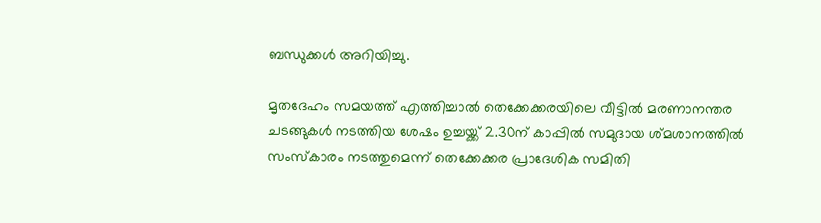ബന്ധുക്കൾ അറിയിച്ചു.

മൃതദേഹം സമയത്ത് എത്തിച്ചാൽ തെക്കേക്കരയിലെ വീട്ടിൽ മരണാനന്തര ചടങ്ങുകൾ നടത്തിയ ശേഷം ഉച്ചയ്ക്ക് 2.30ന് കാപ്പിൽ സമുദായ ശ്മശാനത്തിൽ സംസ്കാരം നടത്തുമെന്ന് തെക്കേക്കര പ്രാദേശിക സമിതി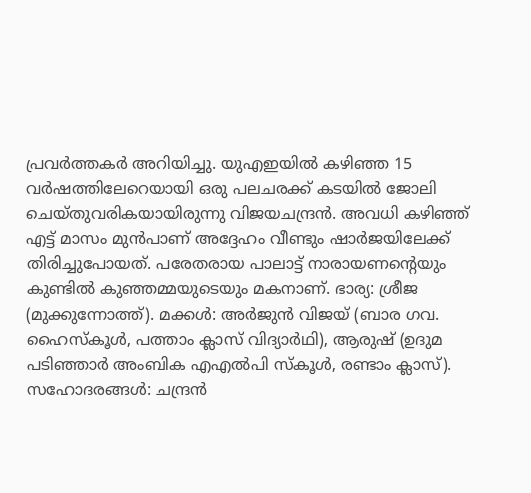പ്രവർത്തകർ അറിയിച്ചു. യുഎഇയിൽ കഴിഞ്ഞ 15 വർഷത്തിലേറെയായി ഒരു പലചരക്ക് കടയിൽ ജോലി ചെയ്തുവരികയായിരുന്നു വിജയചന്ദ്രൻ. അവധി കഴിഞ്ഞ് എട്ട് മാസം മുൻപാണ് അദ്ദേഹം വീണ്ടും ഷാർജയിലേക്ക് തിരിച്ചുപോയത്. പരേതരായ പാലാട്ട് നാരായണന്റെയും കുണ്ടിൽ കുഞ്ഞമ്മയുടെയും മകനാണ്. ഭാര്യ: ശ്രീജ (മുക്കുന്നോത്ത്). മക്കൾ: അർജുൻ വിജയ് (ബാര ഗവ. ഹൈസ്കൂൾ, പത്താം ക്ലാസ് വിദ്യാർഥി), ആരുഷ് (ഉദുമ പടിഞ്ഞാർ അംബിക എഎൽപി സ്കൂൾ, രണ്ടാം ക്ലാസ്). സഹോദരങ്ങൾ: ചന്ദ്രൻ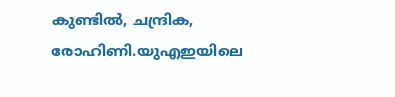കുണ്ടിൽ, ചന്ദ്രിക, രോഹിണി.യുഎഇയിലെ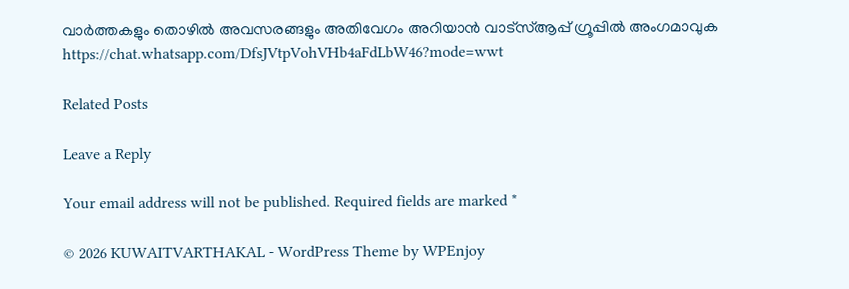വാർത്തകളും തൊഴിൽ അവസരങ്ങളും അതിവേഗം അറിയാൻ വാട്സ്ആപ്പ് ഗ്രൂപ്പിൽ അംഗമാവുക https://chat.whatsapp.com/DfsJVtpVohVHb4aFdLbW46?mode=wwt

Related Posts

Leave a Reply

Your email address will not be published. Required fields are marked *

© 2026 KUWAITVARTHAKAL - WordPress Theme by WPEnjoy